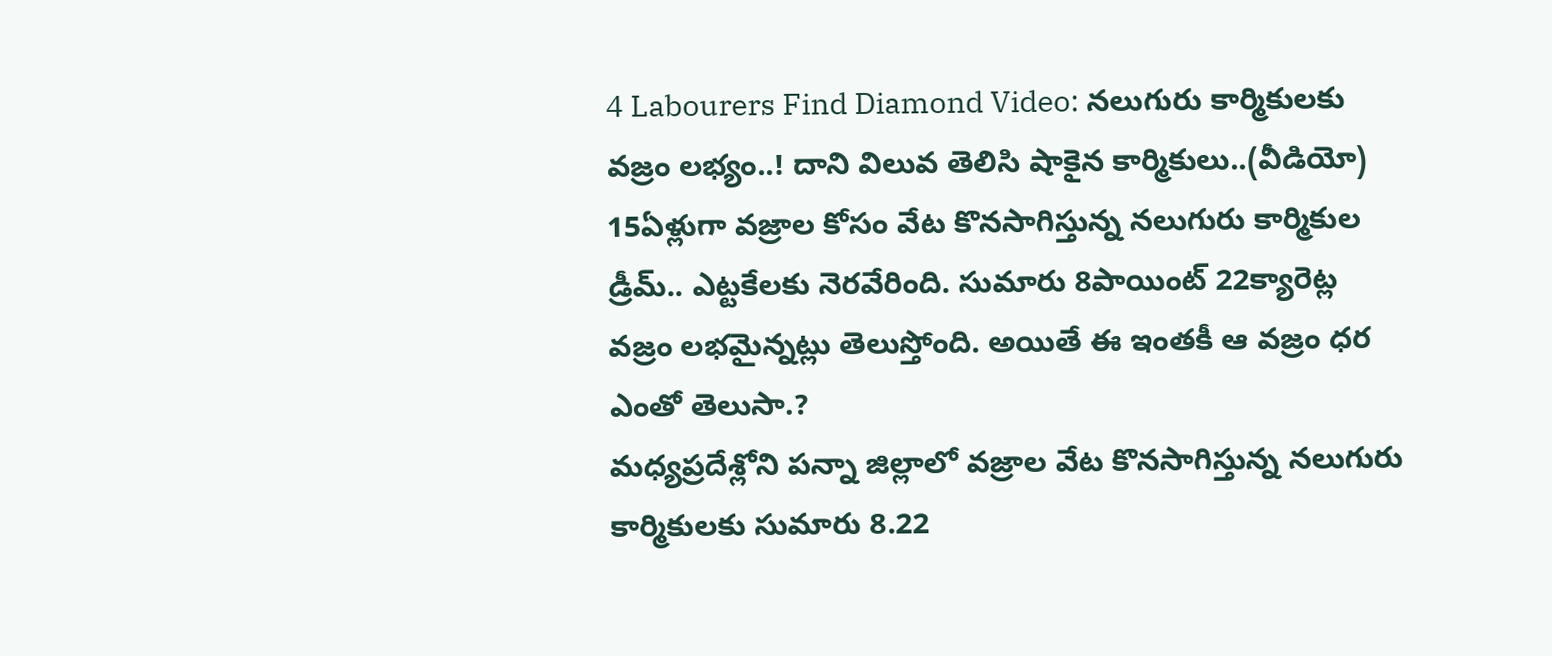4 Labourers Find Diamond Video: నలుగురు కార్మికులకు వజ్రం లభ్యం..! దాని విలువ తెలిసి షాకైన కార్మికులు..(వీడియో)
15ఏళ్లుగా వజ్రాల కోసం వేట కొనసాగిస్తున్న నలుగురు కార్మికుల డ్రీమ్.. ఎట్టకేలకు నెరవేరింది. సుమారు 8పాయింట్ 22క్యారెట్ల వజ్రం లభమైన్నట్లు తెలుస్తోంది. అయితే ఈ ఇంతకీ ఆ వజ్రం ధర ఎంతో తెలుసా.?
మధ్యప్రదేశ్లోని పన్నా జిల్లాలో వజ్రాల వేట కొనసాగిస్తున్న నలుగురు కార్మికులకు సుమారు 8.22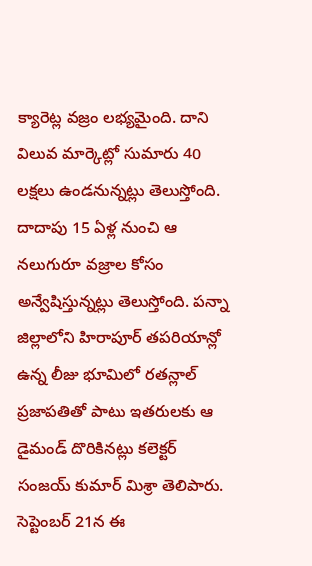క్యారెట్ల వజ్రం లభ్యమైంది. దాని విలువ మార్కెట్లో సుమారు 40 లక్షలు ఉండనున్నట్లు తెలుస్తోంది. దాదాపు 15 ఏళ్ల నుంచి ఆ నలుగురూ వజ్రాల కోసం అన్వేషిస్తున్నట్లు తెలుస్తోంది. పన్నా జిల్లాలోని హిరాపూర్ తపరియాన్లో ఉన్న లీజు భూమిలో రతన్లాల్ ప్రజాపతితో పాటు ఇతరులకు ఆ డైమండ్ దొరికినట్లు కలెక్టర్ సంజయ్ కుమార్ మిశ్రా తెలిపారు. సెప్టెంబర్ 21న ఈ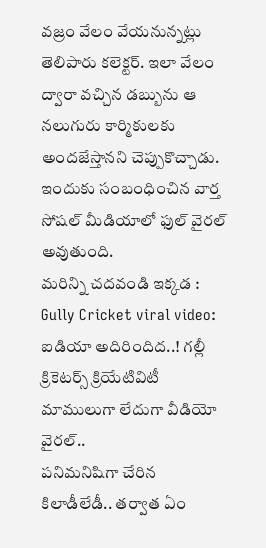వజ్రం వేలం వేయనున్నట్లు తెలిపారు కలెక్టర్. ఇలా వేలం ద్వారా వచ్చిన డబ్బును ఆ నలుగురు కార్మికులకు అందజేస్తానని చెప్పుకొచ్చాడు. ఇందుకు సంబంధించిన వార్త సోషల్ మీడియాలో ఫుల్ వైరల్ అవుతుంది.
మరిన్ని చదవండి ఇక్కడ : Gully Cricket viral video: ఐడియా అదిరిందిద..! గల్లీ క్రికెటర్స్ క్రియేటివిటీ మాములుగా లేదుగా వీడియో వైరల్..
పనిమనిషిగా చేరిన కిలాడీలేడీ.. తర్వాత ఏం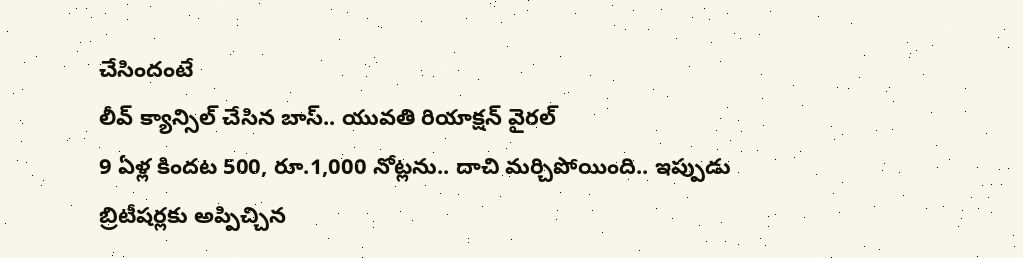చేసిందంటే
లీవ్ క్యాన్సిల్ చేసిన బాస్.. యువతి రియాక్షన్ వైరల్
9 ఏళ్ల కిందట 500, రూ.1,000 నోట్లను.. దాచి మర్చిపోయింది.. ఇప్పుడు
బ్రిటీషర్లకు అప్పిచ్చిన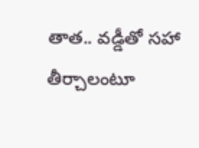తాత.. వడ్డీతో సహా తీర్చాలంటూ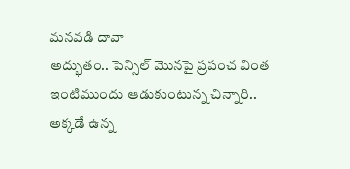మనవడి దావా
అద్భుతం.. పెన్సిల్ మొనపై ప్రపంచ వింత
ఇంటిముందు ఆడుకుంటున్న చిన్నారి.. అక్కడే ఉన్న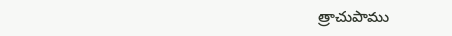త్రాచుపాము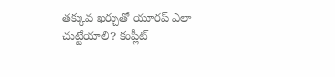తక్కువ ఖర్చుతో యూరప్ ఎలా చుట్టేయాలి? కంప్లీట్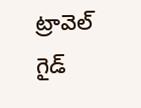ట్రావెల్ గైడ్